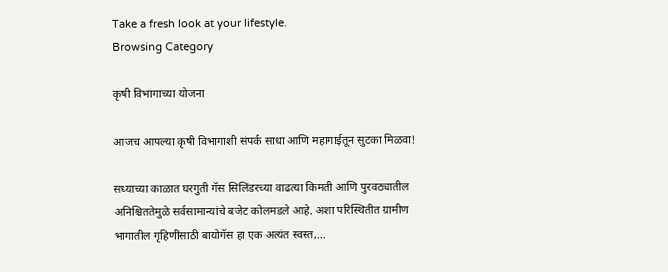Take a fresh look at your lifestyle.
Browsing Category

कृषी विभागाच्या योजना

आजच आपल्या कृषी विभागाशी संपर्क साधा आणि महागाईतून सुटका मिळवा!

सध्याच्या काळात घरगुती गॅस सिलिंडरच्या वाढत्या किमती आणि पुरवठ्यातील अनिश्चिततेमुळे सर्वसामान्यांचे बजेट कोलमडले आहे. अशा परिस्थितीत ग्रामीण भागातील गृहिणींसाठी बायोगॅस हा एक अत्यंत स्वस्त,…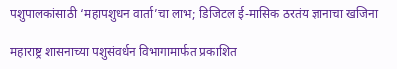पशुपालकांसाठी ‘महापशुधन वार्ता’चा लाभ; डिजिटल ई-मासिक ठरतंय ज्ञानाचा खजिना

महाराष्ट्र शासनाच्या पशुसंवर्धन विभागामार्फत प्रकाशित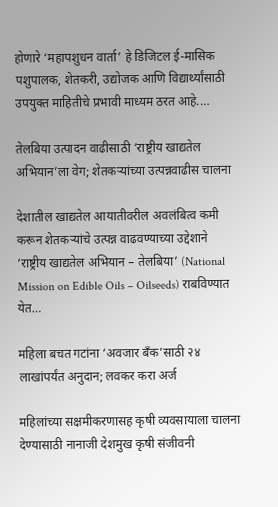होणारे ‘महापशुधन वार्ता’ हे डिजिटल ई-मासिक पशुपालक, शेतकरी, उद्योजक आणि विद्यार्थ्यांसाठी उपयुक्त माहितीचे प्रभावी माध्यम ठरत आहे.…

तेलबिया उत्पादन वाढीसाठी ‘राष्ट्रीय खाद्यतेल अभियान’ला वेग; शेतकऱ्यांच्या उत्पन्नवाढीस चालना

देशातील खाद्यतेल आयातीवरील अवलंबित्व कमी करून शेतकऱ्यांचे उत्पन्न वाढवण्याच्या उद्देशाने ‘राष्ट्रीय खाद्यतेल अभियान – तेलबिया’ (National Mission on Edible Oils – Oilseeds) राबविण्यात येत…

महिला बचत गटांना ‘अवजार बँक’साठी २४ लाखांपर्यंत अनुदान; लवकर करा अर्ज

महिलांच्या सक्षमीकरणासह कृषी व्यवसायाला चालना देण्यासाठी नानाजी देशमुख कृषी संजीवनी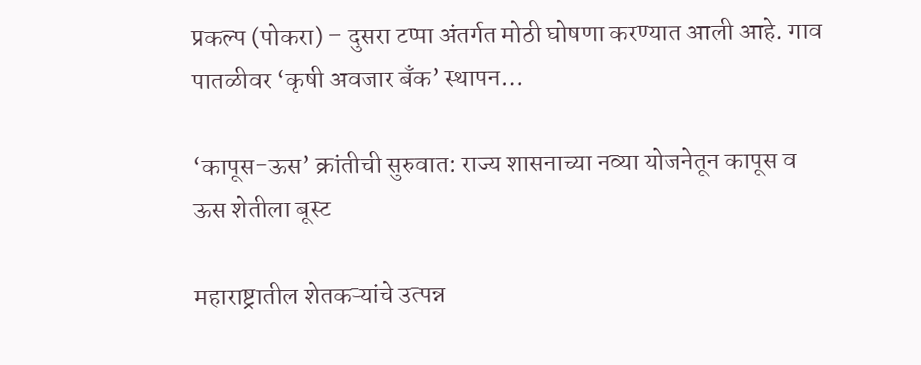प्रकल्प (पोकरा) – दुसरा टप्पा अंतर्गत मोठी घोषणा करण्यात आली आहे. गाव पातळीवर ‘कृषी अवजार बँक’ स्थापन…

‘कापूस-ऊस’ क्रांतीची सुरुवात: राज्य शासनाच्या नव्या योजनेतून कापूस व ऊस शेतीला बूस्ट

महाराष्ट्रातील शेतकऱ्यांचे उत्पन्न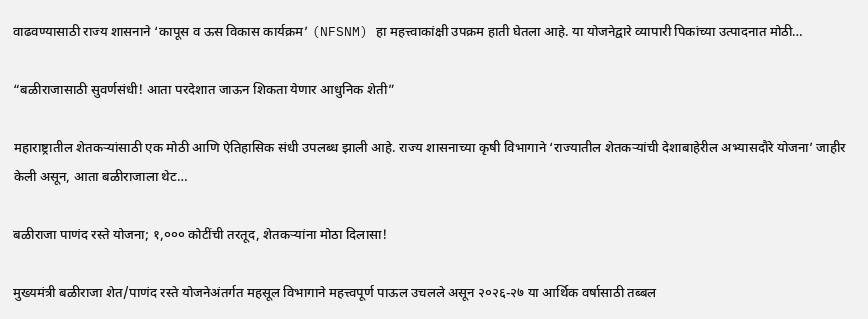वाढवण्यासाठी राज्य शासनाने ‘कापूस व ऊस विकास कार्यक्रम’ (NFSNM) हा महत्त्वाकांक्षी उपक्रम हाती घेतला आहे. या योजनेद्वारे व्यापारी पिकांच्या उत्पादनात मोठी…

“बळीराजासाठी सुवर्णसंधी! आता परदेशात जाऊन शिकता येणार आधुनिक शेती”

महाराष्ट्रातील शेतकऱ्यांसाठी एक मोठी आणि ऐतिहासिक संधी उपलब्ध झाली आहे. राज्य शासनाच्या कृषी विभागाने ‘राज्यातील शेतकऱ्यांची देशाबाहेरील अभ्यासदौरे योजना’ जाहीर केली असून, आता बळीराजाला थेट…

बळीराजा पाणंद रस्ते योजना; १,००० कोटींची तरतूद, शेतकऱ्यांना मोठा दिलासा!

मुख्यमंत्री बळीराजा शेत/पाणंद रस्ते योजनेअंतर्गत महसूल विभागाने महत्त्वपूर्ण पाऊल उचलले असून २०२६-२७ या आर्थिक वर्षासाठी तब्बल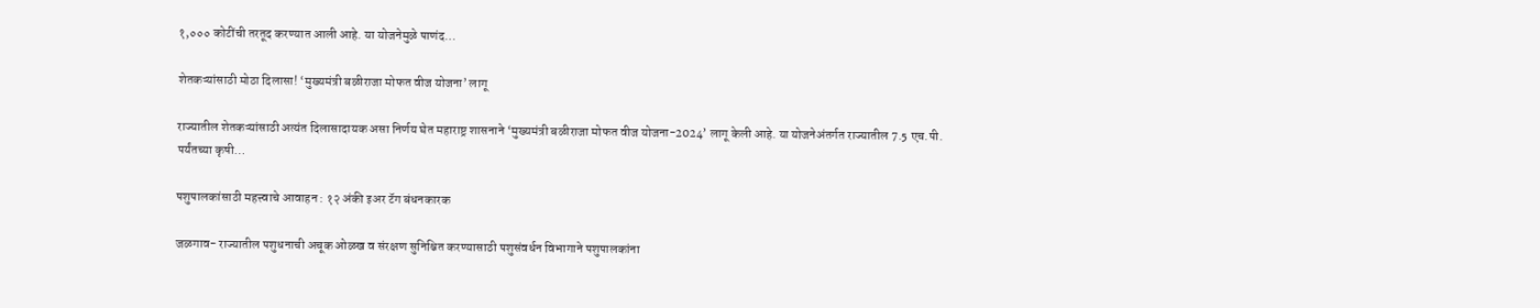१,००० कोटींची तरतूद करण्यात आली आहे. या योजनेमुळे पाणंद…

शेतकऱ्यांसाठी मोठा दिलासा! ‘मुख्यमंत्री बळीराजा मोफत वीज योजना’ लागू

राज्यातील शेतकऱ्यांसाठी अत्यंत दिलासादायक असा निर्णय घेत महाराष्ट्र शासनाने ‘मुख्यमंत्री बळीराजा मोफत वीज योजना-2024’ लागू केली आहे. या योजनेअंतर्गत राज्यातील 7.5 एच.पी. पर्यंतच्या कृषी…

पशुपालकांसाठी महत्त्वाचे आवाहन : १२ अंकी इअर टॅग बंधनकारक

जळगाव- राज्यातील पशुधनाची अचूक ओळख व संरक्षण सुनिश्चित करण्यासाठी पशुसंवर्धन विभागाने पशुपालकांना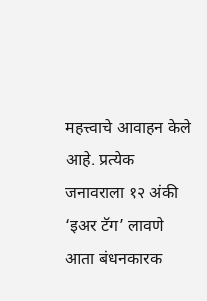महत्त्वाचे आवाहन केले आहे. प्रत्येक जनावराला १२ अंकी ‘इअर टॅग’ लावणे आता बंधनकारक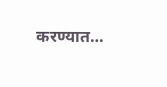करण्यात…